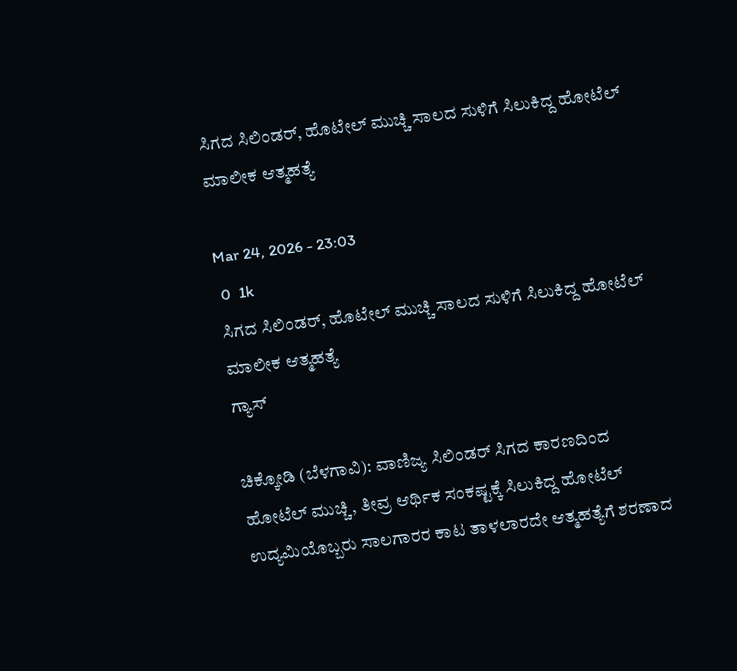ಸಿಗದ ಸಿಲಿಂಡರ್, ಹೊಟೇಲ್ ಮುಚ್ಚಿ ಸಾಲದ ಸುಳಿಗೆ ಸಿಲುಕಿದ್ದ ಹೋಟೆಲ್ ಮಾಲೀಕ ಆತ್ಮಹತ್ಯೆ

Mar 24, 2026 - 23:03
 0  1k
ಸಿಗದ ಸಿಲಿಂಡರ್, ಹೊಟೇಲ್ ಮುಚ್ಚಿ ಸಾಲದ ಸುಳಿಗೆ ಸಿಲುಕಿದ್ದ ಹೋಟೆಲ್ ಮಾಲೀಕ ಆತ್ಮಹತ್ಯೆ
ಗ್ಯಾಸ್

ಚಿಕ್ಕೋಡಿ (ಬೆಳಗಾವಿ): ವಾಣಿಜ್ಯ ಸಿಲಿಂಡರ್ ಸಿಗದ ಕಾರಣದಿಂದ ಹೋಟೆಲ್ ಮುಚ್ಚಿ, ತೀವ್ರ ಆರ್ಥಿಕ ಸಂಕಷ್ಟಕ್ಕೆ ಸಿಲುಕಿದ್ದ ಹೋಟೆಲ್ ಉದ್ಯಮಿಯೊಬ್ಬರು ಸಾಲಗಾರರ ಕಾಟ ತಾಳಲಾರದೇ ಆತ್ಮಹತ್ಯೆಗೆ ಶರಣಾದ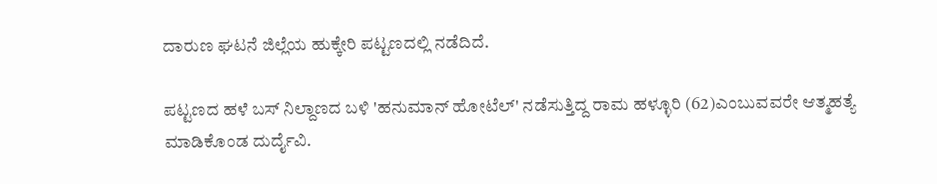ದಾರುಣ ಘಟನೆ ಜಿಲ್ಲೆಯ ಹುಕ್ಕೇರಿ ಪಟ್ಟಣದಲ್ಲಿ ನಡೆದಿದೆ.

ಪಟ್ಟಣದ ಹಳೆ ಬಸ್ ನಿಲ್ದಾಣದ ಬಳಿ 'ಹನುಮಾನ್ ಹೋಟೆಲ್' ನಡೆಸುತ್ತಿದ್ದ ರಾಮ ಹಳ್ಳೂರಿ (62)ಎಂಬುವವರೇ ಆತ್ಮಹತ್ಯೆ ಮಾಡಿಕೊಂಡ ದುರ್ದೈವಿ.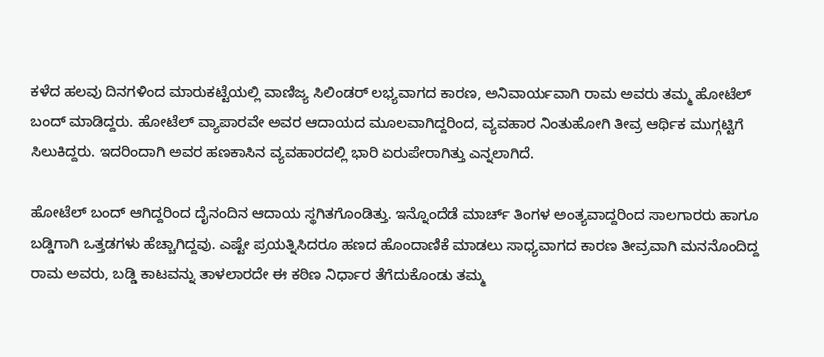ಕಳೆದ ಹಲವು ದಿನಗಳಿಂದ ಮಾರುಕಟ್ಟೆಯಲ್ಲಿ ವಾಣಿಜ್ಯ ಸಿಲಿಂಡರ್ ಲಭ್ಯವಾಗದ ಕಾರಣ, ಅನಿವಾರ್ಯವಾಗಿ ರಾಮ ಅವರು ತಮ್ಮ ಹೋಟೆಲ್ ಬಂದ್ ಮಾಡಿದ್ದರು. ಹೋಟೆಲ್ ವ್ಯಾಪಾರವೇ ಅವರ ಆದಾಯದ ಮೂಲವಾಗಿದ್ದರಿಂದ, ವ್ಯವಹಾರ ನಿಂತುಹೋಗಿ ತೀವ್ರ ಆರ್ಥಿಕ ಮುಗ್ಗಟ್ಟಿಗೆ ಸಿಲುಕಿದ್ದರು. ಇದರಿಂದಾಗಿ ಅವರ ಹಣಕಾಸಿನ ವ್ಯವಹಾರದಲ್ಲಿ ಭಾರಿ ಏರುಪೇರಾಗಿತ್ತು ಎನ್ನಲಾಗಿದೆ.

ಹೋಟೆಲ್ ಬಂದ್ ಆಗಿದ್ದರಿಂದ ದೈನಂದಿನ ಆದಾಯ ಸ್ಥಗಿತಗೊಂಡಿತ್ತು. ಇನ್ನೊಂದೆಡೆ ಮಾರ್ಚ್ ತಿಂಗಳ ಅಂತ್ಯವಾದ್ದರಿಂದ ಸಾಲಗಾರರು ಹಾಗೂ ಬಡ್ಡಿಗಾಗಿ ಒತ್ತಡಗಳು ಹೆಚ್ಚಾಗಿದ್ದವು. ಎಷ್ಟೇ ಪ್ರಯತ್ನಿಸಿದರೂ ಹಣದ ಹೊಂದಾಣಿಕೆ ಮಾಡಲು ಸಾಧ್ಯವಾಗದ ಕಾರಣ ತೀವ್ರವಾಗಿ ಮನನೊಂದಿದ್ದ ರಾಮ ಅವರು, ಬಡ್ಡಿ ಕಾಟವನ್ನು ತಾಳಲಾರದೇ ಈ ಕಠಿಣ ನಿರ್ಧಾರ ತೆಗೆದುಕೊಂಡು ತಮ್ಮ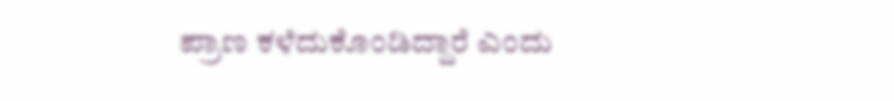ಪ್ರಾಣ ಕಳೆದುಕೊಂಡಿದ್ದಾರೆ ಎಂದು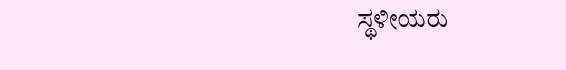ಸ್ಥಳೀಯರು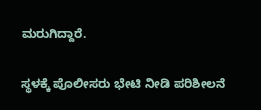ಮರುಗಿದ್ದಾರೆ.

ಸ್ಥಳಕ್ಕೆ ಪೊಲೀಸರು ಭೇಟಿ ನೀಡಿ ಪರಿಶೀಲನೆ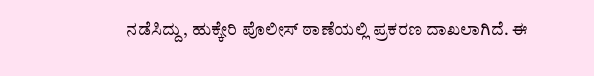ನಡೆಸಿದ್ದು, ಹುಕ್ಕೇರಿ ಪೊಲೀಸ್ ಠಾಣೆಯಲ್ಲಿ ಪ್ರಕರಣ ದಾಖಲಾಗಿದೆ. ಈ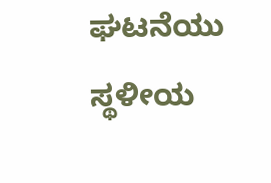ಘಟನೆಯು ಸ್ಥಳೀಯ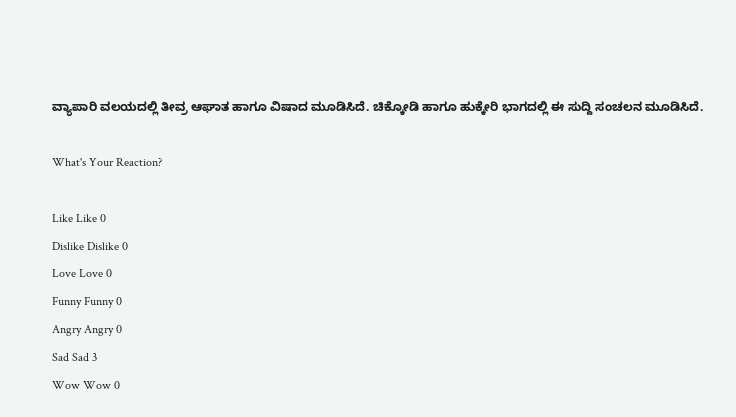ವ್ಯಾಪಾರಿ ವಲಯದಲ್ಲಿ ತೀವ್ರ ಆಘಾತ ಹಾಗೂ ವಿಷಾದ ಮೂಡಿಸಿದೆ. ಚಿಕ್ಕೋಡಿ ಹಾಗೂ ಹುಕ್ಕೇರಿ ಭಾಗದಲ್ಲಿ ಈ ಸುದ್ದಿ ಸಂಚಲನ ಮೂಡಿಸಿದೆ‌.

What's Your Reaction?

Like Like 0
Dislike Dislike 0
Love Love 0
Funny Funny 0
Angry Angry 0
Sad Sad 3
Wow Wow 0